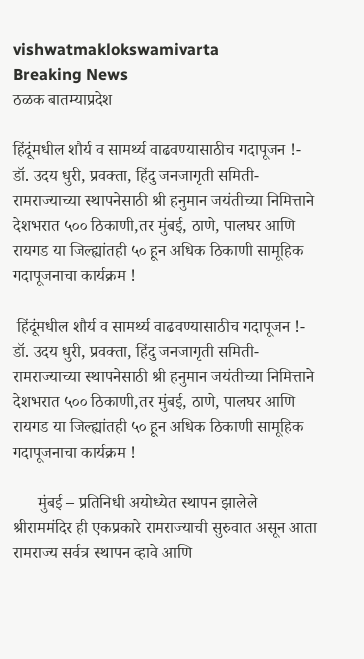vishwatmaklokswamivarta
Breaking News
ठळक बातम्याप्रदेश

हिंदूंमधील शौर्य व सामर्थ्य वाढवण्यासाठीच गदापूजन !- डॉ. उदय धुरी, प्रवक्ता, हिंदु जनजागृती समिती-रामराज्याच्या स्थापनेसाठी श्री हनुमान जयंतीच्या निमित्ताने देशभरात ५०० ठिकाणी,तर मुंबई, ठाणे, पालघर आणि रायगड या जिल्ह्यांतही ५० हून अधिक ठिकाणी सामूहिक गदापूजनाचा कार्यक्रम !

 हिंदूंमधील शौर्य व सामर्थ्य वाढवण्यासाठीच गदापूजन !- डॉ. उदय धुरी, प्रवक्ता, हिंदु जनजागृती समिती-रामराज्याच्या स्थापनेसाठी श्री हनुमान जयंतीच्या निमित्ताने देशभरात ५०० ठिकाणी,तर मुंबई, ठाणे, पालघर आणि रायगड या जिल्ह्यांतही ५० हून अधिक ठिकाणी सामूहिक गदापूजनाचा कार्यक्रम !

      मुंबई – प्रतिनिधी अयोध्येत स्थापन झालेले श्रीराममंदिर ही एकप्रकारे रामराज्याची सुरुवात असून आता रामराज्य सर्वत्र स्थापन व्हावे आणि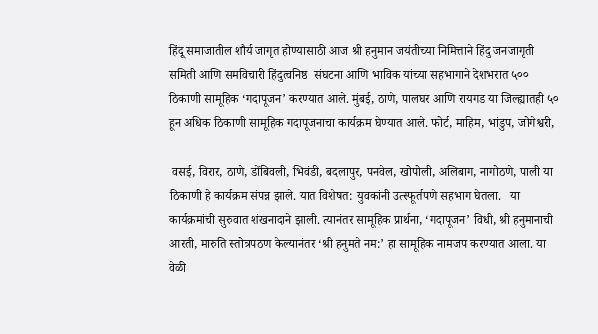हिंदू समाजातील शौर्य जागृत होण्यासाठी आज श्री हनुमान जयंतीच्या निमित्ताने हिंदु जनजागृती समिती आणि समविचारी हिंदुत्वनिष्ठ  संघटना आणि भाविक यांच्या सहभागाने देशभरात ५०० ठिकाणी सामूहिक ‘गदापूजन’ करण्यात आले. मुंबई, ठाणे, पालघर आणि रायगड या जिल्ह्यातही ५० हून अधिक ठिकाणी सामूहिक गदापूजनाचा कार्यक्रम घेण्यात आले. फोर्ट, माहिम, भांडुप, जोगेश्वरी,

 वसई, विरार, ठाणे, डोंबिवली, भिवंडी, बदलापुर, पनवेल, खोपोली, अलिबाग, नागोठणे, पाली या ठिकाणी हे कार्यक्रम संपन्न झाले. यात विशेषत: युवकांनी उत्स्फूर्तपणे सहभाग घेतला.   या कार्यक्रमांची सुरुवात शंखनादाने झाली. त्यानंतर सामूहिक प्रार्थना, ‘गदापूजन’ विधी, श्री हनुमानाची आरती, मारुति स्तोत्रपठण केल्यानंतर ‘श्री हनुमते नम:’ हा सामूहिक नामजप करण्यात आला. या वेळी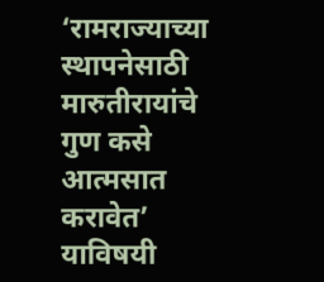‘रामराज्याच्या स्थापनेसाठी मारुतीरायांचे गुण कसे आत्मसात करावेत’ याविषयी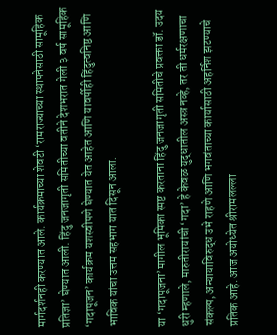मार्गदर्शनही करण्यात आले. कार्यक्रमाच्या शेवटी ‘रामराज्याच्या स्थापनेसाठी सामूहिक प्रतिज्ञा’ घेण्यात आली. हिंदु जनजागृती समितीच्या वतीने देशभरात गेली ३ वर्ष सामूहिक ‘गदापूजन’ कार्यक्रम यशस्वीपणे घेण्यात येत आहेत आणि यावर्षीही हिंदुत्वनिष्ठ आणि भाविक यांचा उत्तम सहभाग यात दिसून आला.

या ‘गदापूजना’मागील भूमिका स्पष्ट करताना हिंदु जनजागृती समितीचे प्रवक्ता डॉ. उदय धुरी म्हणाले, मारुतीरायांची ‘गदा’ हे केवळ युद्धातील अस्त्र नव्हे, तर ती धर्मरक्षणाचा संकल्प, अन्यायाविरुद्ध उभे राहणे आणि भगवंताच्या कार्यासाठी अहर्निश झटण्याचे प्रतिक आहे. आज अयोध्येत श्रीरामलल्ला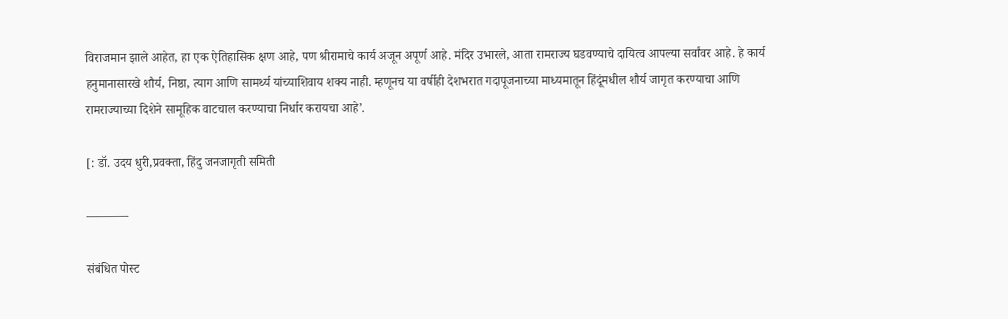विराजमान झाले आहेत, हा एक ऐतिहासिक क्षण आहे, पण श्रीरामाचे कार्य अजून अपूर्ण आहे. मंदिर उभारले, आता रामराज्य घडवण्याचे दायित्व आपल्या सर्वांवर आहे. हे कार्य हनुमानासारखे शौर्य, निष्ठा, त्याग आणि सामर्थ्य यांच्याशिवाय शक्य नाही. म्हणूनच या वर्षीही देशभरात गदापूजनाच्या माध्यमातून हिंदूंमधील शौर्य जागृत करण्याचा आणि रामराज्याच्या दिशेने सामूहिक वाटचाल करण्याचा निर्धार करायचा आहे’.

[: डॉ. उदय धुरी,प्रवक्ता, हिंदु जनजागृती समिती

———–

संबंधित पोस्ट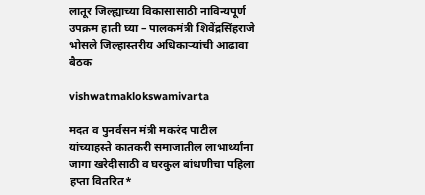लातूर जिल्ह्याच्या विकासासाठी नाविन्यपूर्ण उपक्रम हाती घ्या – पालकमंत्री शिवेंद्रसिंहराजे भोसले जिल्हास्तरीय अधिकाऱ्यांची आढावा बैठक

vishwatmaklokswamivarta

मदत व पुनर्वसन मंत्री मकरंद पाटील यांच्याहस्ते कातकरी समाजातील लाभार्थ्यांना जागा खरेदीसाठी व घरकुल बांधणीचा पहिला हप्ता वितरित*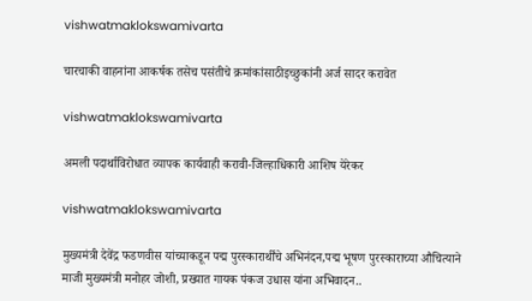vishwatmaklokswamivarta

चारचाकी वाहनांना आकर्षक तसेच पसंतीचे क्रमांकांसाठीइच्छुकांनी अर्ज सादर करावेत

vishwatmaklokswamivarta

अमली पदार्थाविरोधात व्यापक कार्यवाही करावी-जिल्हाधिकारी आशिष येरेकर

vishwatmaklokswamivarta

मुख्यमंत्री देवेंद्र फडणवीस यांच्याकडून पद्म पुरस्कारार्थींचे अभिनंदन,पद्म भूषण पुरस्काराच्या औचित्याने माजी मुख्यमंत्री मनोहर जोशी, प्रख्यात गायक पंकज उधास यांना अभिवादन..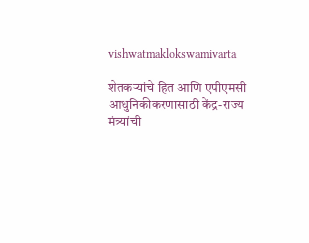vishwatmaklokswamivarta

शेतकऱ्यांचे हित आणि एपीएमसी आधुनिकीकरणासाठी केंद्र-राज्य मंत्र्यांची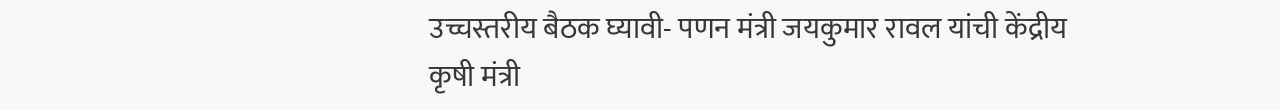उच्चस्तरीय बैठक घ्यावी- पणन मंत्री जयकुमार रावल यांची केंद्रीय कृषी मंत्री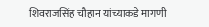शिवराजसिंह चौहान यांच्याकडे मागणी